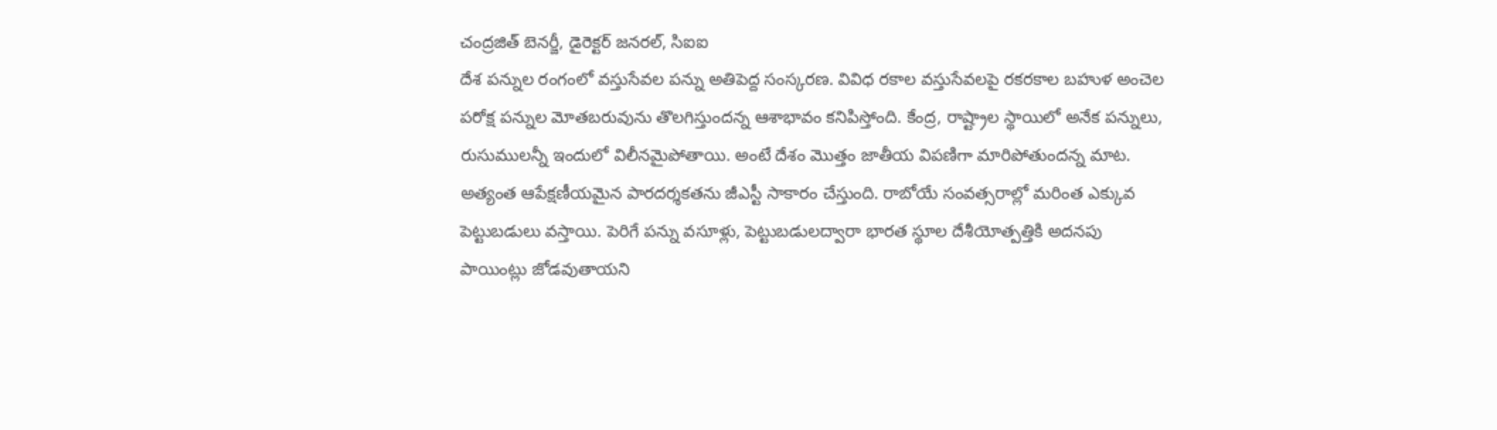చంద్రజిత్ బెనర్జీ, డైరెక్టర్ జనరల్, సిఐఐ
దేశ ప‌న్నుల రంగంలో వ‌స్తుసేవ‌ల ప‌న్ను అతిపెద్ద సంస్క‌ర‌ణ‌. వివిధ ర‌కాల వ‌స్తుసేవ‌ల‌పై ర‌క‌ర‌కాల బ‌హుళ అంచెల ప‌రోక్ష ప‌న్నుల మోత‌బ‌రువును తొల‌గిస్తుంద‌న్న ఆశాభావం క‌నిపిస్తోంది. కేంద్ర‌, రాష్ట్రాల స్థాయిలో అనేక ప‌న్నులు, రుసుముల‌న్నీ ఇందులో విలీన‌మైపోతాయి. అంటే దేశం మొత్తం జాతీయ విప‌ణిగా మారిపోతుంద‌న్న మాట‌. అత్యంత ఆపేక్ష‌ణీయ‌మైన పార‌ద‌ర్శ‌క‌త‌ను జీఎస్టీ సాకారం చేస్తుంది. రాబోయే సంవ‌త్స‌రాల్లో మ‌రింత ఎక్కువ పెట్టుబ‌డులు వ‌స్తాయి. పెరిగే ప‌న్ను వ‌సూళ్లు, పెట్టుబ‌డుల‌ద్వారా భార‌త స్థూల దేశీయోత్ప‌త్తికి అద‌న‌పు పాయింట్లు జోడ‌వుతాయ‌ని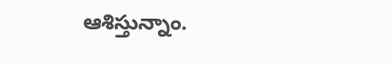ఆశిస్తున్నాం.